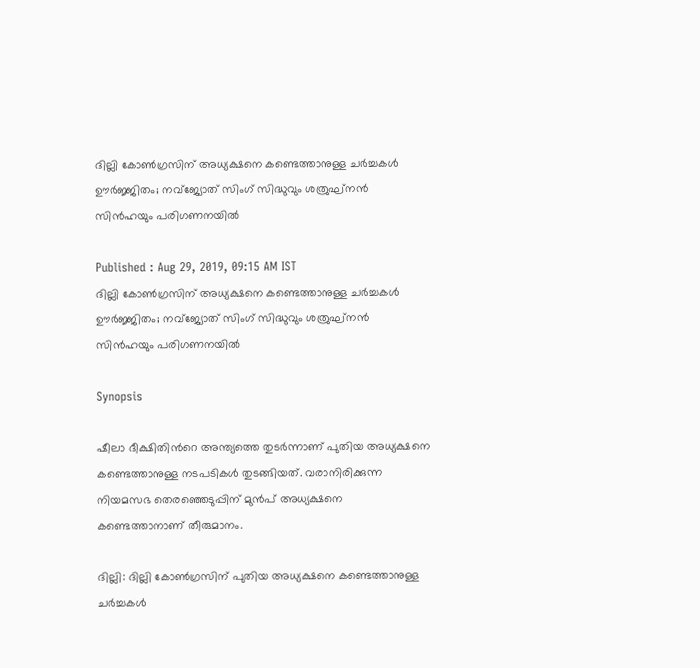ദില്ലി കോൺഗ്രസിന് അധ്യക്ഷനെ കണ്ടെത്താനുള്ള ചർച്ചകൾ ഊർജ്ജിതം; നവ്ജ്യോത് സിംഗ് സിദ്ധുവും ശത്രുഘ്നൻ സിൻഹയും പരിഗണനയിൽ

Published : Aug 29, 2019, 09:15 AM IST
ദില്ലി കോൺഗ്രസിന് അധ്യക്ഷനെ കണ്ടെത്താനുള്ള ചർച്ചകൾ ഊർജ്ജിതം; നവ്ജ്യോത് സിംഗ് സിദ്ധുവും ശത്രുഘ്നൻ സിൻഹയും പരിഗണനയിൽ

Synopsis

ഷീലാ ദീക്ഷിതിന്‍റെ അന്ത്യത്തെ തുടർന്നാണ് പുതിയ അധ്യക്ഷനെ കണ്ടെത്താനുള്ള നടപടികൾ തുടങ്ങിയത്. വരാനിരിക്കുന്ന നിയമസഭ തെരഞ്ഞെടുപ്പിന് മുന്‍പ് അധ്യക്ഷനെ കണ്ടെത്താനാണ് തീരുമാനം.

ദില്ലി: ദില്ലി കോണ്‍ഗ്രസിന് പുതിയ അധ്യക്ഷനെ കണ്ടെത്താനുള്ള ചർച്ചകൾ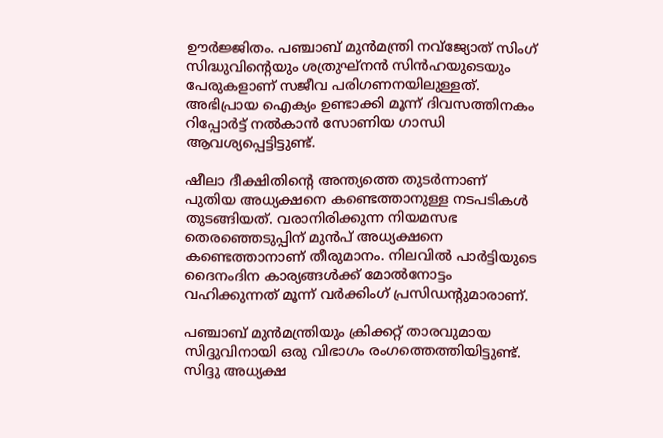ഊര്‍ജ്ജിതം. പ‌ഞ്ചാബ് മുൻമന്ത്രി നവ്ജ്യോത് സിംഗ് സിദ്ധുവിന്‍റെയും ശത്രുഘ്നൻ സിൻഹയുടെയും പേരുകളാണ് സജീവ പരിഗണനയിലുള്ളത്. അഭിപ്രായ ഐക്യം ഉണ്ടാക്കി മൂന്ന് ദിവസത്തിനകം റിപ്പോര്‍ട്ട് നല്‍കാന്‍ സോണിയ ഗാന്ധി ആവശ്യപ്പെട്ടിട്ടുണ്ട്.

ഷീലാ ദീക്ഷിതിന്‍റെ അന്ത്യത്തെ തുടർന്നാണ് പുതിയ അധ്യക്ഷനെ കണ്ടെത്താനുള്ള നടപടികൾ തുടങ്ങിയത്. വരാനിരിക്കുന്ന നിയമസഭ തെരഞ്ഞെടുപ്പിന് മുന്‍പ് അധ്യക്ഷനെ കണ്ടെത്താനാണ് തീരുമാനം. നിലവിൽ പാർട്ടിയുടെ ദൈനംദിന കാര്യങ്ങൾക്ക് മോല്‍നോട്ടം വഹിക്കുന്നത് മൂന്ന് വർക്കിംഗ് പ്രസിഡന്‍റുമാരാണ്.

പഞ്ചാബ് മുന്‍മന്ത്രിയും ക്രിക്കറ്റ് താരവുമായ സിദ്ദുവിനായി ഒരു വിഭാഗം രംഗത്തെത്തിയിട്ടുണ്ട്. സിദ്ദു അധ്യക്ഷ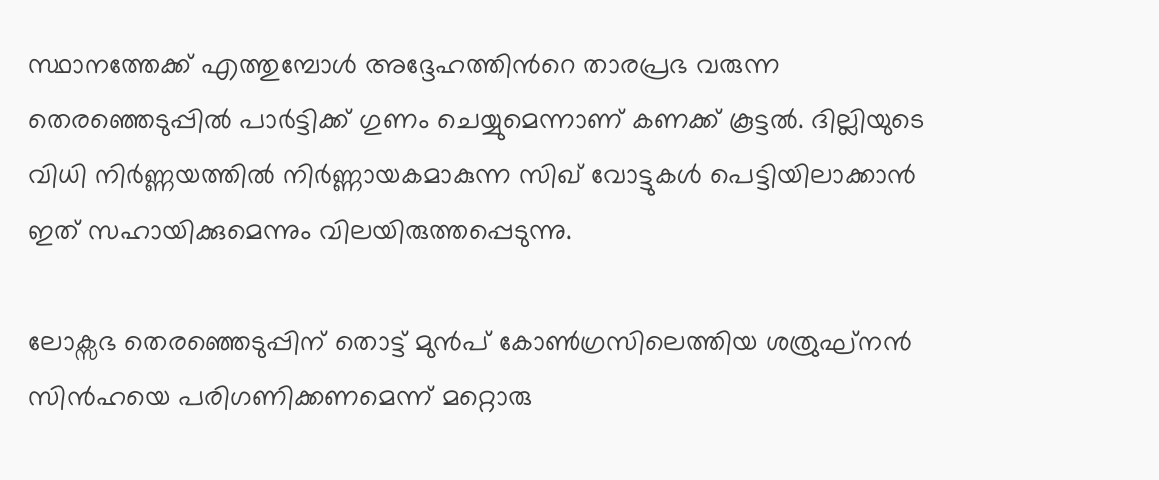സ്ഥാനത്തേക്ക് എത്തുമ്പോള്‍ അദ്ദേഹത്തിന്‍റെ താരപ്രഭ വരുന്ന തെരഞ്ഞെടുപ്പിൽ പാർട്ടിക്ക് ഗുണം ചെയ്യുമെന്നാണ് കണക്ക് കൂട്ടല്‍. ദില്ലിയുടെ വിധി നിര്‍ണ്ണയത്തില്‍ നിര്‍ണ്ണായകമാകുന്ന സിഖ് വോട്ടുകള്‍ പെട്ടിയിലാക്കാന്‍ ഇത് സഹായിക്കുമെന്നും വിലയിരുത്തപ്പെടുന്നു.

ലോക്സഭ തെരഞ്ഞെടുപ്പിന് തൊട്ട് മുന്‍പ് കോൺഗ്രസിലെത്തിയ ശത്രുഘ്നൻ സിന്‍ഹയെ പരിഗണിക്കണമെന്ന് മറ്റൊരു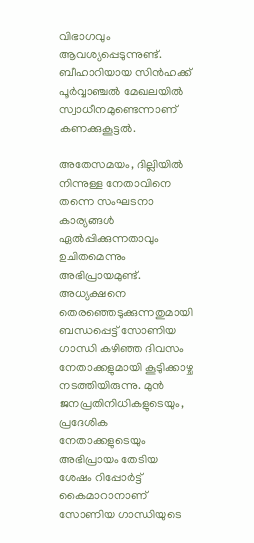വിഭാഗവും ആവശ്യപ്പെടുന്നുണ്ട്. ബീഹാറിയായ സിന്‍ഹക്ക് പൂര്‍വ്വാഞ്ചല്‍ മേഖലയില്‍ സ്വാധീനമുണ്ടെന്നാണ് കണക്കുകൂട്ടല്‍.

അതേസമയം, ദില്ലിയിൽ നിന്നുള്ള നേതാവിനെ തന്നെ സംഘടനാ കാര്യങ്ങൾ ഏൽപ്പിക്കുന്നതാവും ഉചിതമെന്നും അഭിപ്രായമുണ്ട്. അധ്യക്ഷനെ തെരഞ്ഞെടുക്കുന്നതുമായി ബന്ധപ്പെട്ട് സോണിയ ഗാന്ധി കഴി‍ഞ്ഞ ദിവസം നേതാക്കളുമായി കൂടുിക്കാഴ്ച നടത്തിയിരുന്നു. മുൻ ജനപ്രതിനിധികളുടെയും, പ്രദേശിക നേതാക്കളുടെയും അഭിപ്രായം തേടിയ ശേഷം റിപ്പോർട്ട് കൈമാറാനാണ് സോണിയ ഗാന്ധിയുടെ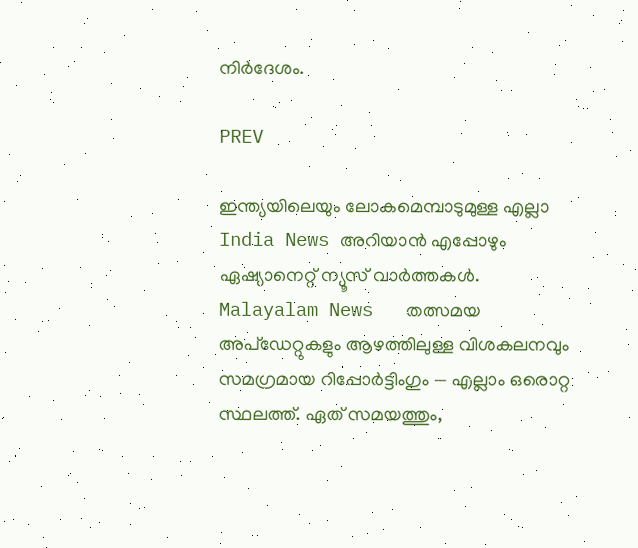നിർദേശം.

PREV

ഇന്ത്യയിലെയും ലോകമെമ്പാടുമുള്ള എല്ലാ India News അറിയാൻ എപ്പോഴും ഏഷ്യാനെറ്റ് ന്യൂസ് വാർത്തകൾ. Malayalam News   തത്സമയ അപ്‌ഡേറ്റുകളും ആഴത്തിലുള്ള വിശകലനവും സമഗ്രമായ റിപ്പോർട്ടിംഗും — എല്ലാം ഒരൊറ്റ സ്ഥലത്ത്. ഏത് സമയത്തും,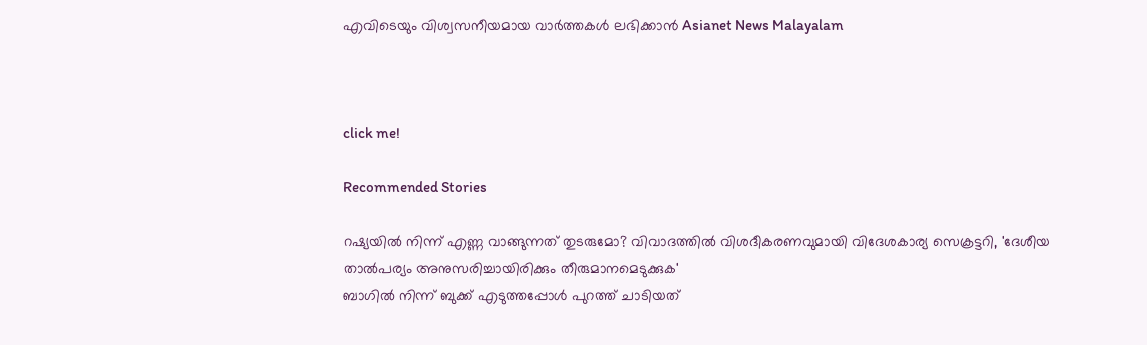എവിടെയും വിശ്വസനീയമായ വാർത്തകൾ ലഭിക്കാൻ Asianet News Malayalam



click me!

Recommended Stories

റഷ്യയിൽ നിന്ന് എണ്ണ വാങ്ങുന്നത് തുടരുമോ? വിവാദത്തിൽ വിശദീകരണവുമായി വിദേശകാര്യ സെക്രട്ടറി, 'ദേശീയ താൽപര്യം അനുസരിച്ചായിരിക്കും തീരുമാനമെടുക്കുക'
ബാഗിൽ നിന്ന് ബുക്ക് എടുത്തപ്പോൾ പുറത്ത് ചാടിയത്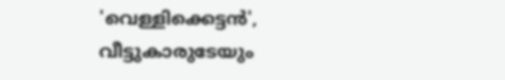'വെള്ളിക്കെട്ടൻ', വീട്ടുകാരുടേയും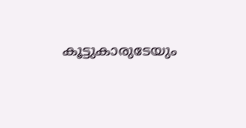കൂട്ടുകാരുടേയും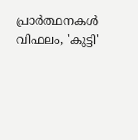പ്രാർത്ഥനകൾ വിഫലം, 'കുട്ടി'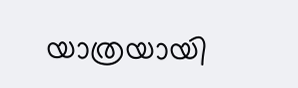യാത്രയായി